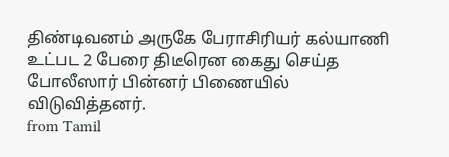திண்டிவனம் அருகே பேராசிரியர் கல்யாணி உட்பட 2 பேரை திடீரென கைது செய்த போலீஸார் பின்னர் பிணையில் விடுவித்தனர்.
from Tamil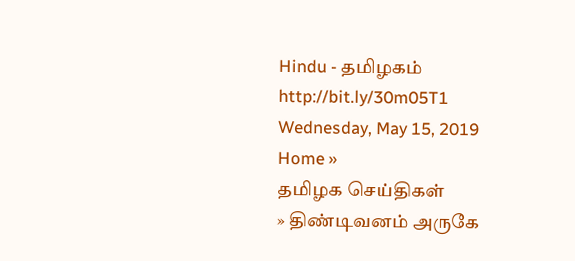Hindu - தமிழகம் http://bit.ly/30m05T1
Wednesday, May 15, 2019
Home »
தமிழக செய்திகள்
» திண்டிவனம் அருகே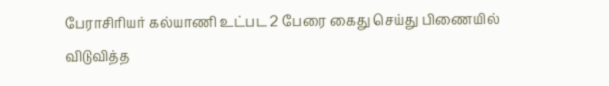பேராசிரியர் கல்யாணி உட்பட 2 பேரை கைது செய்து பிணையில் விடுவித்த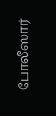போலீஸார்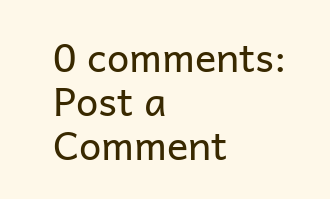0 comments:
Post a Comment